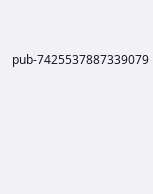pub-7425537887339079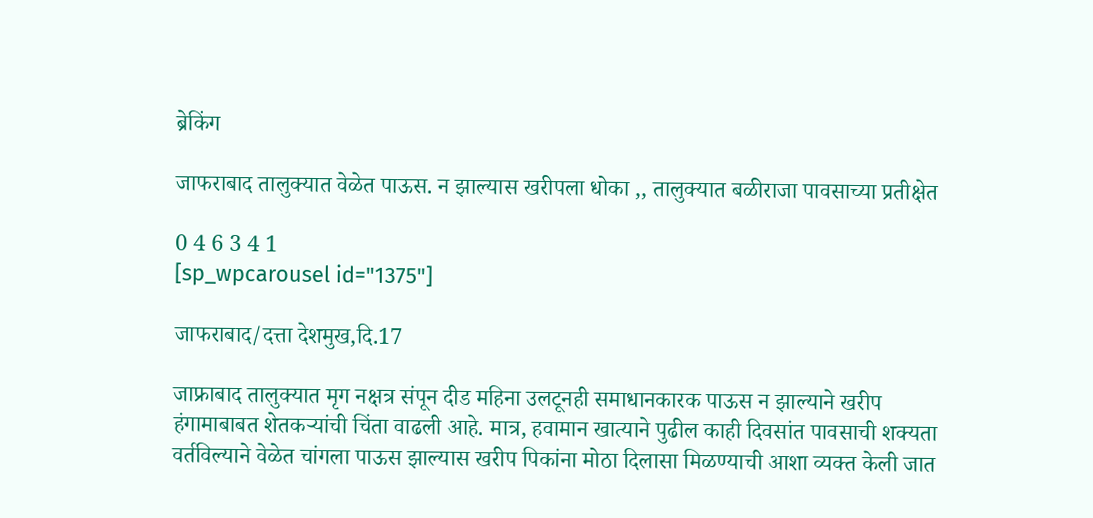ब्रेकिंग

जाफराबाद तालुक्यात वेळेत पाऊस. न झाल्यास खरीपला धोका ,, तालुक्यात बळीराजा पावसाच्या प्रतीक्षेत

0 4 6 3 4 1
[sp_wpcarousel id="1375"]

जाफराबाद/दत्ता देशमुख,दि.17

जाफ्राबाद तालुक्यात मृग नक्षत्र संपून दीड महिना उलटूनही समाधानकारक पाऊस न झाल्याने खरीप हंगामाबाबत शेतकऱ्यांची चिंता वाढली आहे. मात्र, हवामान खात्याने पुढील काही दिवसांत पावसाची शक्यता वर्तविल्याने वेळेत चांगला पाऊस झाल्यास खरीप पिकांना मोठा दिलासा मिळण्याची आशा व्यक्त केली जात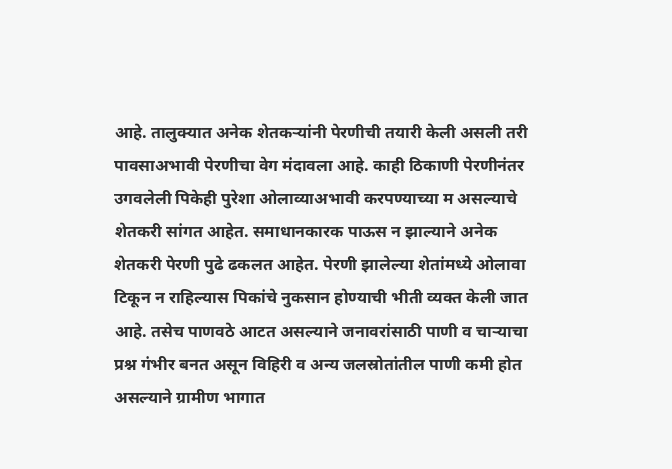आहे. तालुक्यात अनेक शेतकऱ्यांनी पेरणीची तयारी केली असली तरी पावसाअभावी पेरणीचा वेग मंदावला आहे. काही ठिकाणी पेरणीनंतर उगवलेली पिकेही पुरेशा ओलाव्याअभावी करपण्याच्या म असल्याचे शेतकरी सांगत आहेत. समाधानकारक पाऊस न झाल्याने अनेक शेतकरी पेरणी पुढे ढकलत आहेत. पेरणी झालेल्या शेतांमध्ये ओलावा टिकून न राहिल्यास पिकांचे नुकसान होण्याची भीती व्यक्त केली जात आहे. तसेच पाणवठे आटत असल्याने जनावरांसाठी पाणी व चाऱ्याचा प्रश्न गंभीर बनत असून विहिरी व अन्य जलस्रोतांतील पाणी कमी होत असल्याने ग्रामीण भागात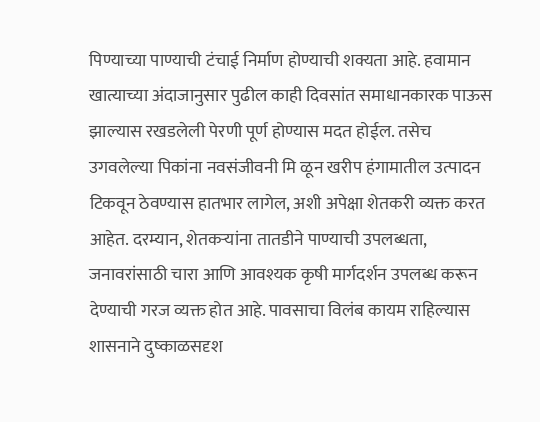पिण्याच्या पाण्याची टंचाई निर्माण होण्याची शक्यता आहे. हवामान खात्याच्या अंदाजानुसार पुढील काही दिवसांत समाधानकारक पाऊस झाल्यास रखडलेली पेरणी पूर्ण होण्यास मदत होईल. तसेच उगवलेल्या पिकांना नवसंजीवनी मि ळून खरीप हंगामातील उत्पादन टिकवून ठेवण्यास हातभार लागेल, अशी अपेक्षा शेतकरी व्यक्त करत आहेत. दरम्यान, शेतकऱ्यांना तातडीने पाण्याची उपलब्धता, जनावरांसाठी चारा आणि आवश्यक कृषी मार्गदर्शन उपलब्ध करून देण्याची गरज व्यक्त होत आहे. पावसाचा विलंब कायम राहिल्यास शासनाने दुष्काळसदृश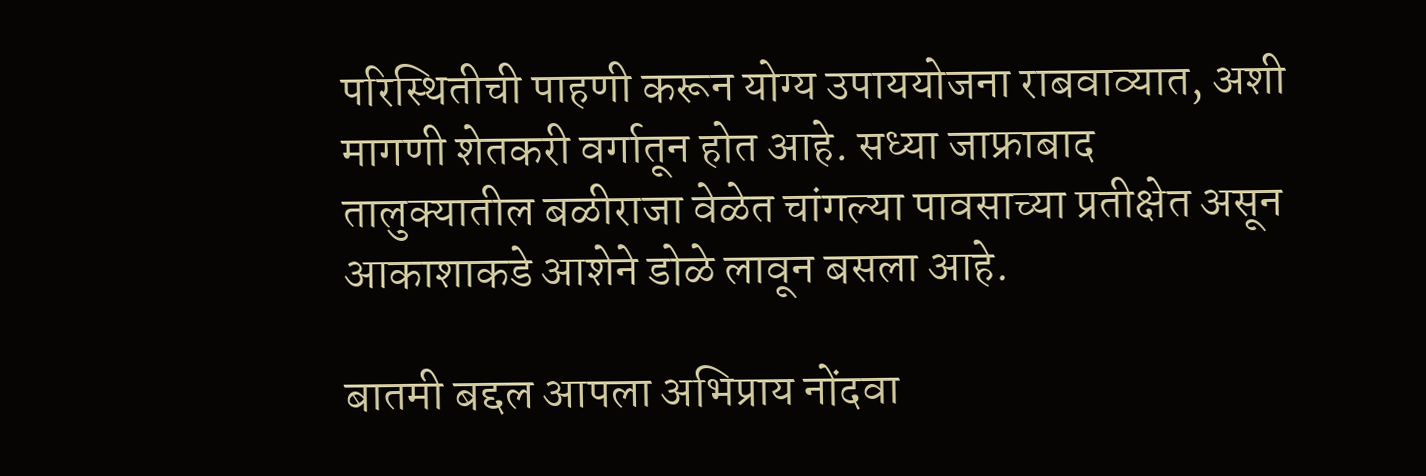परिस्थितीची पाहणी करून योग्य उपाययोजना राबवाव्यात, अशी मागणी शेतकरी वर्गातून होत आहे. सध्या जाफ्राबाद तालुक्यातील बळीराजा वेळेत चांगल्या पावसाच्या प्रतीक्षेत असून आकाशाकडे आशेने डोळे लावून बसला आहे.

बातमी बद्दल आपला अभिप्राय नोंदवा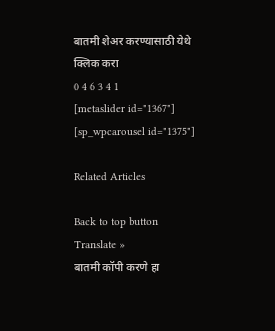बातमी शेअर करण्यासाठी येथे क्लिक करा
0 4 6 3 4 1
[metaslider id="1367"]
[sp_wpcarousel id="1375"]

Related Articles

Back to top button
Translate »
बातमी कॉपी करणे हा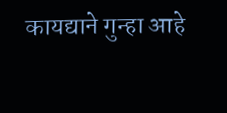कायद्याने गुन्हा आहे